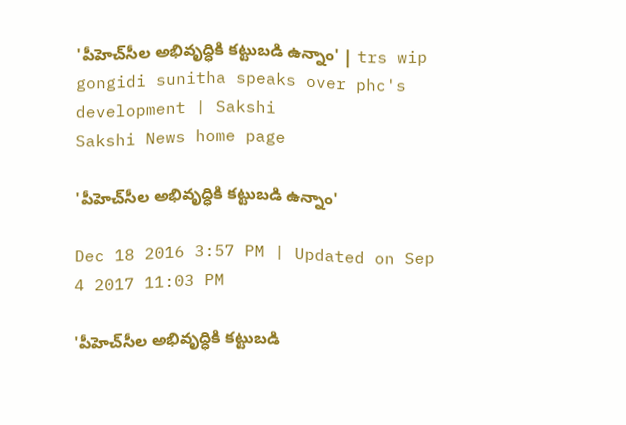'పీహెచ్‌సీల అభివృద్ధికి కట్టుబడి ఉన్నాం' | trs wip gongidi sunitha speaks over phc's development | Sakshi
Sakshi News home page

'పీహెచ్‌సీల అభివృద్ధికి కట్టుబడి ఉన్నాం'

Dec 18 2016 3:57 PM | Updated on Sep 4 2017 11:03 PM

'పీహెచ్‌సీల అభివృద్ధికి కట్టుబడి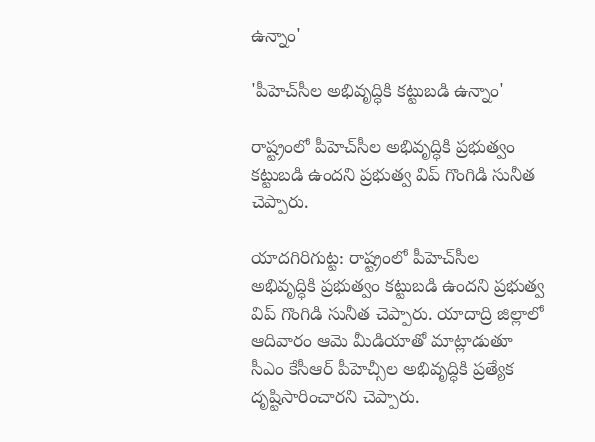ఉన్నాం'

'పీహెచ్‌సీల అభివృద్ధికి కట్టుబడి ఉన్నాం'

రాష్ట్రంలో పీహెచ్‌సీల అభివృద్ధికి ప్రభుత్వం కట్టుబడి ఉందని ప్రభుత్వ విప్ గొంగిడి సునీత చెప్పారు.

యాదగిరిగుట్ట: రాష్ట్రంలో పీహెచ్‌సీల అభివృద్ధికి ప్రభుత్వం కట్టుబడి ఉందని ప్రభుత్వ విప్ గొంగిడి సునీత చెప్పారు. యాదాద్రి జిల్లాలో ఆదివారం ఆమె మీడియాతో మాట్లాడుతూ సీఎం కేసీఆర్ పీహెచ్సీల అభివృద్ధికి ప్రత్యేక దృష్టిసారించారని చెప్పారు.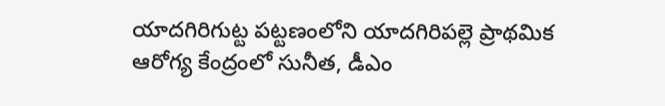యాదగిరిగుట్ట పట్టణంలోని యాదగిరిపల్లె ప్రాథమిక ఆరోగ్య కేంద్రంలో సునీత, డీఎం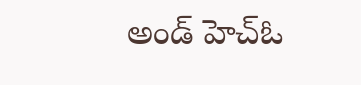అండ్ హెచ్‌ఓ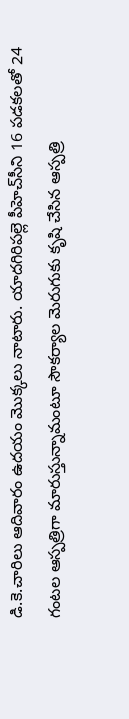డి.కె.చారిలు ఆదివారం ఉదయం మొక్కలు నాటారు. యాదగిరిపల్లె పీహెచ్‌సీని 16 పడకలతో 24 గంటల ఆస్పత్రిగా మారుస్తున్నామంటూ సౌకర్యాల మెరుగుకు కృషి చేసిన ఆస్పత్రి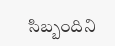సిబ్బందిని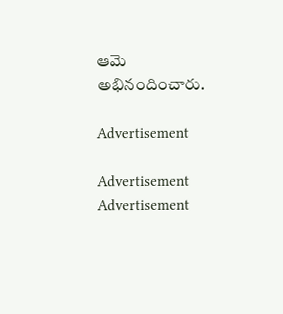ఆమె అభినందించారు.

Advertisement

Advertisement
Advertisement